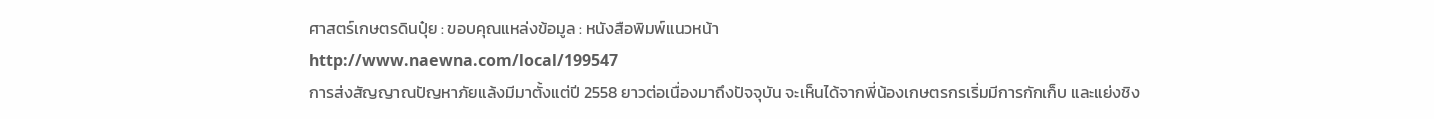ศาสตร์เกษตรดินปุ๋ย : ขอบคุณแหล่งข้อมูล : หนังสือพิมพ์แนวหน้า
http://www.naewna.com/local/199547
การส่งสัญญาณปัญหาภัยแล้งมีมาตั้งแต่ปี 2558 ยาวต่อเนื่องมาถึงปัจจุบัน จะเห็นได้จากพี่น้องเกษตรกรเริ่มมีการกักเก็บ และแย่งชิง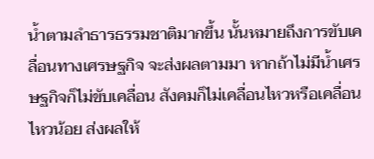น้ำตามลำธารธรรมชาติมากขึ้น นั้นหมายถึงการขับเคลื่อนทางเศรษฐกิจ จะส่งผลตามมา หากถ้าไม่มีน้ำเศรษฐกิจก็ไม่ขับเคลื่อน สังคมก็ไม่เคลื่อนไหวหรือเคลื่อนไหวน้อย ส่งผลให้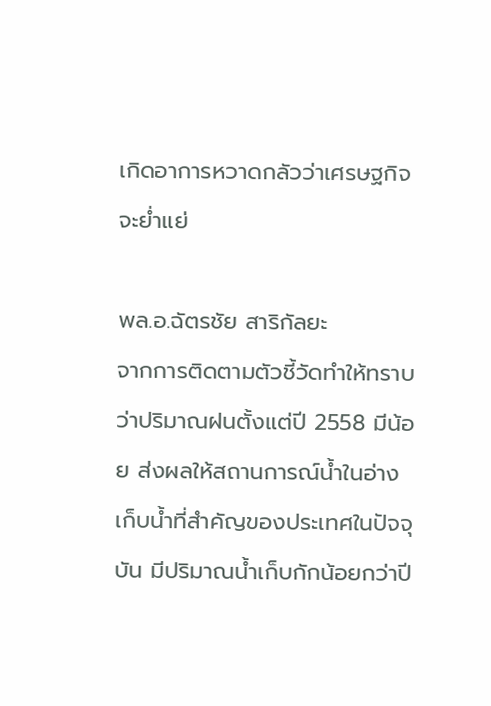เกิดอาการหวาดกลัวว่าเศรษฐกิจจะย่ำแย่

พล.อ.ฉัตรชัย สาริกัลยะ
จากการติดตามตัวชี้วัดทำให้ทราบว่าปริมาณฝนตั้งแต่ปี 2558 มีน้อย ส่งผลให้สถานการณ์น้ำในอ่างเก็บน้ำที่สำคัญของประเทศในปัจจุบัน มีปริมาณน้ำเก็บกักน้อยกว่าปี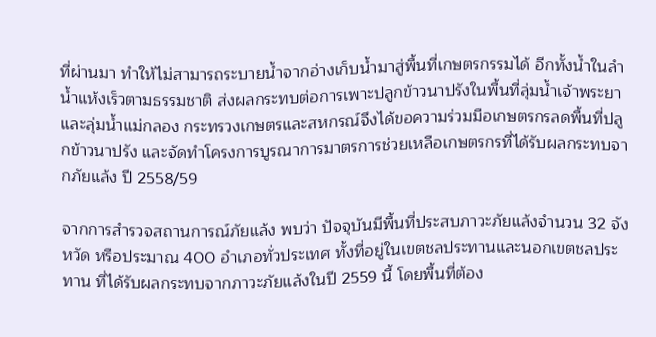ที่ผ่านมา ทำให้ไม่สามารถระบายน้ำจากอ่างเก็บน้ำมาสู่พื้นที่เกษตรกรรมได้ อีกทั้งน้ำในลำน้ำแห้งเร็วตามธรรมชาติ ส่งผลกระทบต่อการเพาะปลูกข้าวนาปรังในพื้นที่ลุ่มน้ำเจ้าพระยาและลุ่มน้ำแม่กลอง กระทรวงเกษตรและสหกรณ์จึงได้ขอความร่วมมือเกษตรกรลดพื้นที่ปลูกข้าวนาปรัง และจัดทำโครงการบูรณาการมาตรการช่วยเหลือเกษตรกรที่ได้รับผลกระทบจากภัยแล้ง ปี 2558/59

จากการสำรวจสถานการณ์ภัยแล้ง พบว่า ปัจจุบันมีพื้นที่ประสบภาวะภัยแล้งจำนวน 32 จังหวัด หรือประมาณ 400 อำเภอทั่วประเทศ ทั้งที่อยู่ในเขตชลประทานและนอกเขตชลประทาน ที่ได้รับผลกระทบจากภาวะภัยแล้งในปี 2559 นี้ โดยพื้นที่ต้อง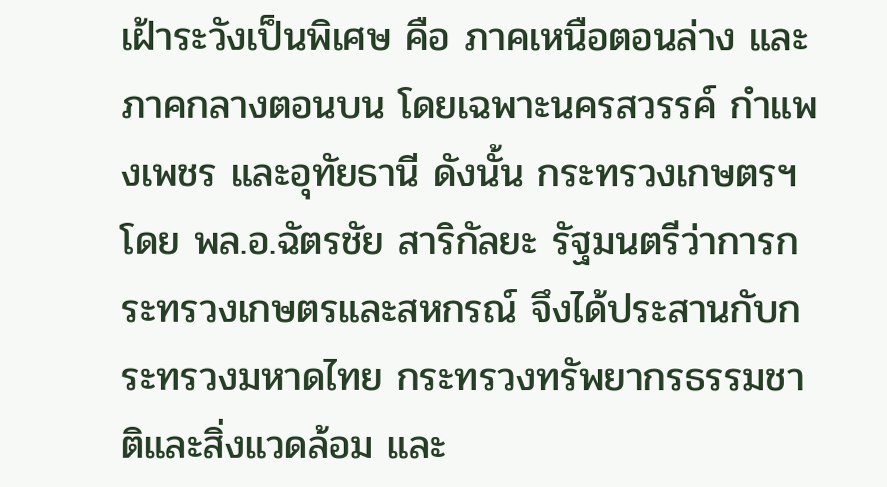เฝ้าระวังเป็นพิเศษ คือ ภาคเหนือตอนล่าง และภาคกลางตอนบน โดยเฉพาะนครสวรรค์ กำแพงเพชร และอุทัยธานี ดังนั้น กระทรวงเกษตรฯ โดย พล.อ.ฉัตรชัย สาริกัลยะ รัฐมนตรีว่าการกระทรวงเกษตรและสหกรณ์ จึงได้ประสานกับกระทรวงมหาดไทย กระทรวงทรัพยากรธรรมชาติและสิ่งแวดล้อม และ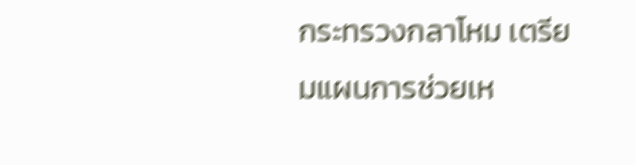กระทรวงกลาโหม เตรียมแผนการช่วยเห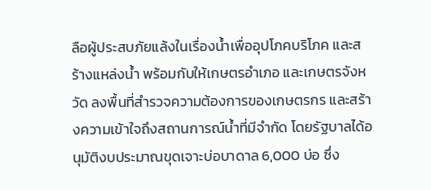ลือผู้ประสบภัยแล้งในเรื่องน้ำเพื่ออุปโภคบริโภค และสร้างแหล่งน้ำ พร้อมกับให้เกษตรอำเภอ และเกษตรจังหวัด ลงพื้นที่สำรวจความต้องการของเกษตรกร และสร้างความเข้าใจถึงสถานการณ์น้ำที่มีจำกัด โดยรัฐบาลได้อนุมัติงบประมาณขุดเจาะบ่อบาดาล 6,000 บ่อ ซึ่ง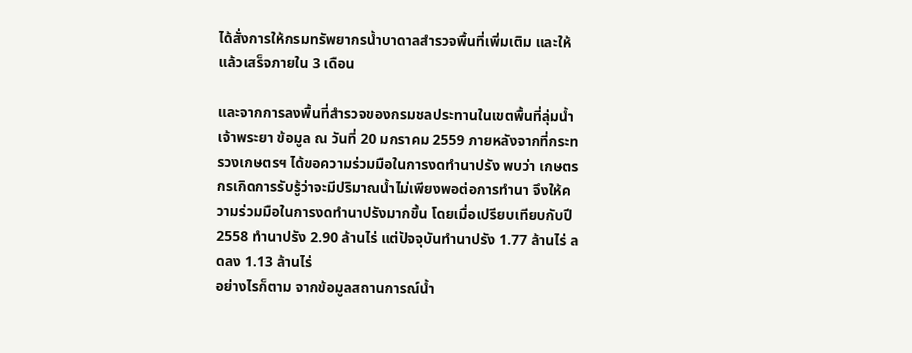ได้สั่งการให้กรมทรัพยากรน้ำบาดาลสำรวจพื้นที่เพิ่มเติม และให้แล้วเสร็จภายใน 3 เดือน

และจากการลงพื้นที่สำรวจของกรมชลประทานในเขตพื้นที่ลุ่มน้ำเจ้าพระยา ข้อมูล ณ วันที่ 20 มกราคม 2559 ภายหลังจากที่กระทรวงเกษตรฯ ได้ขอความร่วมมือในการงดทำนาปรัง พบว่า เกษตรกรเกิดการรับรู้ว่าจะมีปริมาณน้ำไม่เพียงพอต่อการทำนา จึงให้ความร่วมมือในการงดทำนาปรังมากขึ้น โดยเมื่อเปรียบเทียบกับปี 2558 ทำนาปรัง 2.90 ล้านไร่ แต่ปัจจุบันทำนาปรัง 1.77 ล้านไร่ ลดลง 1.13 ล้านไร่
อย่างไรก็ตาม จากข้อมูลสถานการณ์น้ำ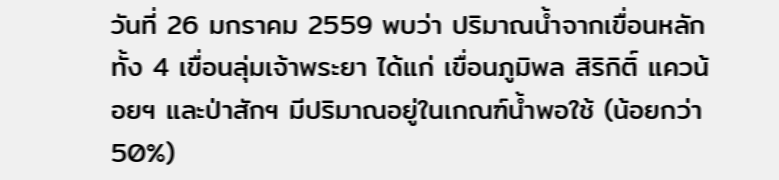วันที่ 26 มกราคม 2559 พบว่า ปริมาณน้ำจากเขื่อนหลักทั้ง 4 เขื่อนลุ่มเจ้าพระยา ได้แก่ เขื่อนภูมิพล สิริกิติ์ แควน้อยฯ และป่าสักฯ มีปริมาณอยู่ในเกณฑ์น้ำพอใช้ (น้อยกว่า 50%)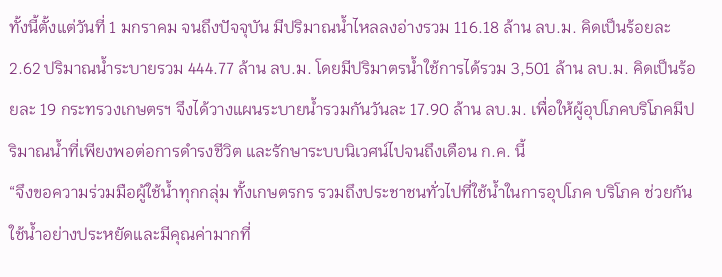ทั้งนี้ตั้งแต่วันที่ 1 มกราคม จนถึงปัจจุบัน มีปริมาณน้ำไหลลงอ่างรวม 116.18 ล้าน ลบ.ม. คิดเป็นร้อยละ 2.62 ปริมาณน้ำระบายรวม 444.77 ล้าน ลบ.ม. โดยมีปริมาตรน้ำใช้การได้รวม 3,501 ล้าน ลบ.ม. คิดเป็นร้อยละ 19 กระทรวงเกษตรฯ จึงได้วางแผนระบายน้ำรวมกันวันละ 17.90 ล้าน ลบ.ม. เพื่อให้ผู้อุปโภคบริโภคมีปริมาณน้ำที่เพียงพอต่อการดำรงชีวิต และรักษาระบบนิเวศน์ไปจนถึงเดือน ก.ค. นี้
“จึงขอความร่วมมือผู้ใช้น้ำทุกกลุ่ม ทั้งเกษตรกร รวมถึงประชาชนทั่วไปที่ใช้น้ำในการอุปโภค บริโภค ช่วยกันใช้น้ำอย่างประหยัดและมีคุณค่ามากที่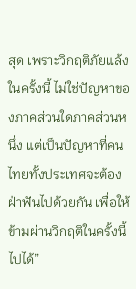สุด เพราะวิกฤติภัยแล้งในครั้งนี้ ไม่ใช่ปัญหาของภาคส่วนใดภาคส่วนหนึ่ง แต่เป็นปัญหาที่คนไทยทั้งประเทศจะต้องฝ่าฟันไปด้วยกัน เพื่อให้ข้ามผ่านวิกฤติในครั้งนี้ไปได้”